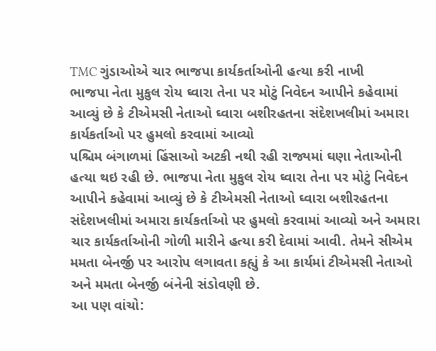TMC ગુંડાઓએ ચાર ભાજપા કાર્યકર્તાઓની હત્યા કરી નાખી
ભાજપા નેતા મુકુલ રોય ઘ્વારા તેના પર મોટું નિવેદન આપીને કહેવામાં આવ્યું છે કે ટીએમસી નેતાઓ ઘ્વારા બશીરહતના સંદેશખલીમાં અમારા કાર્યકર્તાઓ પર હુમલો કરવામાં આવ્યો
પશ્ચિમ બંગાળમાં હિંસાઓ અટકી નથી રહી રાજ્યમાં ઘણા નેતાઓની હત્યા થઇ રહી છે. ભાજપા નેતા મુકુલ રોય ઘ્વારા તેના પર મોટું નિવેદન આપીને કહેવામાં આવ્યું છે કે ટીએમસી નેતાઓ ઘ્વારા બશીરહતના સંદેશખલીમાં અમારા કાર્યકર્તાઓ પર હુમલો કરવામાં આવ્યો અને અમારા ચાર કાર્યકર્તાઓની ગોળી મારીને હત્યા કરી દેવામાં આવી. તેમને સીએમ મમતા બેનર્જી પર આરોપ લગાવતા કહ્યું કે આ કાર્યમાં ટીએમસી નેતાઓ અને મમતા બેનર્જી બંનેની સંડોવણી છે.
આ પણ વાંચો: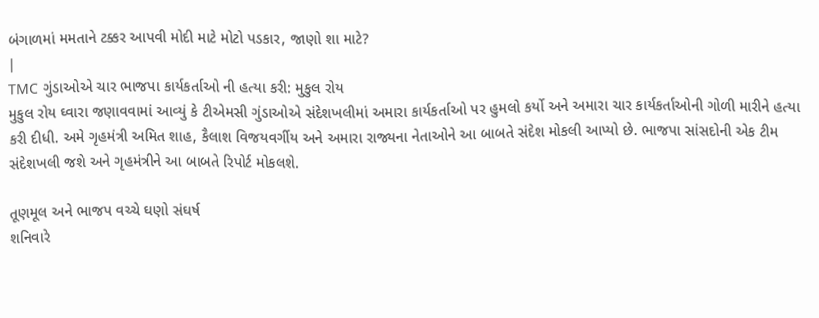બંગાળમાં મમતાને ટક્કર આપવી મોદી માટે મોટો પડકાર, જાણો શા માટે?
|
TMC ગુંડાઓએ ચાર ભાજપા કાર્યકર્તાઓ ની હત્યા કરી: મુકુલ રોય
મુકુલ રોય ઘ્વારા જણાવવામાં આવ્યું કે ટીએમસી ગુંડાઓએ સંદેશખલીમાં અમારા કાર્યકર્તાઓ પર હુમલો કર્યો અને અમારા ચાર કાર્યકર્તાઓની ગોળી મારીને હત્યા કરી દીધી. અમે ગૃહમંત્રી અમિત શાહ, કૈલાશ વિજયવર્ગીય અને અમારા રાજ્યના નેતાઓને આ બાબતે સંદેશ મોકલી આપ્યો છે. ભાજપા સાંસદોની એક ટીમ સંદેશખલી જશે અને ગૃહમંત્રીને આ બાબતે રિપોર્ટ મોકલશે.

તૂણમૂલ અને ભાજપ વચ્ચે ઘણો સંઘર્ષ
શનિવારે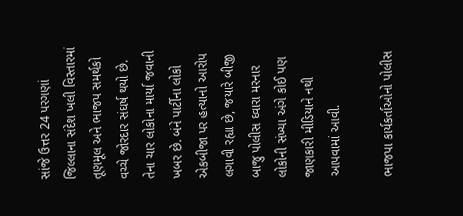સાંજે ઉત્તર 24 પરગણાં જિલ્લાના સંદેશ ખલી વિસ્તારમાં તૂણમૂલ અને ભાજપ સમર્થકો વચ્ચે જોરદાર સંઘર્ષ થયો છે. તેના ચાર લોકોના માર્યા જવાની ખબર છે. બંને પાર્ટીના લોકો એકબીજા પર હત્યાનો આરોપ લગાવી રહ્યા છે, જયારે બીજી બાજુ પોલીસ ઘ્વારા મરનાર લોકોની સંખ્યા અંગે કોઈ પણ જાણકારી મીડિયાને નથી આપવામાં આવી.

ભાજપા કાર્યકર્તાઓનો પોલીસ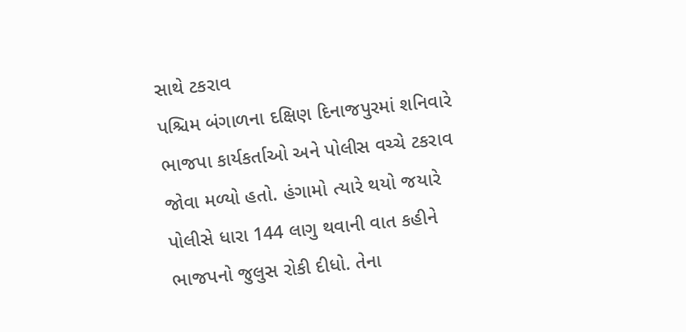સાથે ટકરાવ
પશ્ચિમ બંગાળના દક્ષિણ દિનાજપુરમાં શનિવારે ભાજપા કાર્યકર્તાઓ અને પોલીસ વચ્ચે ટકરાવ જોવા મળ્યો હતો. હંગામો ત્યારે થયો જયારે પોલીસે ધારા 144 લાગુ થવાની વાત કહીને ભાજપનો જુલુસ રોકી દીધો. તેના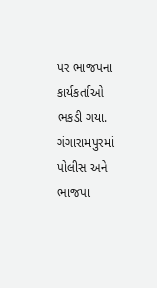પર ભાજપના કાર્યકર્તાઓ ભકડી ગયા. ગંગારામપુરમાં પોલીસ અને ભાજપા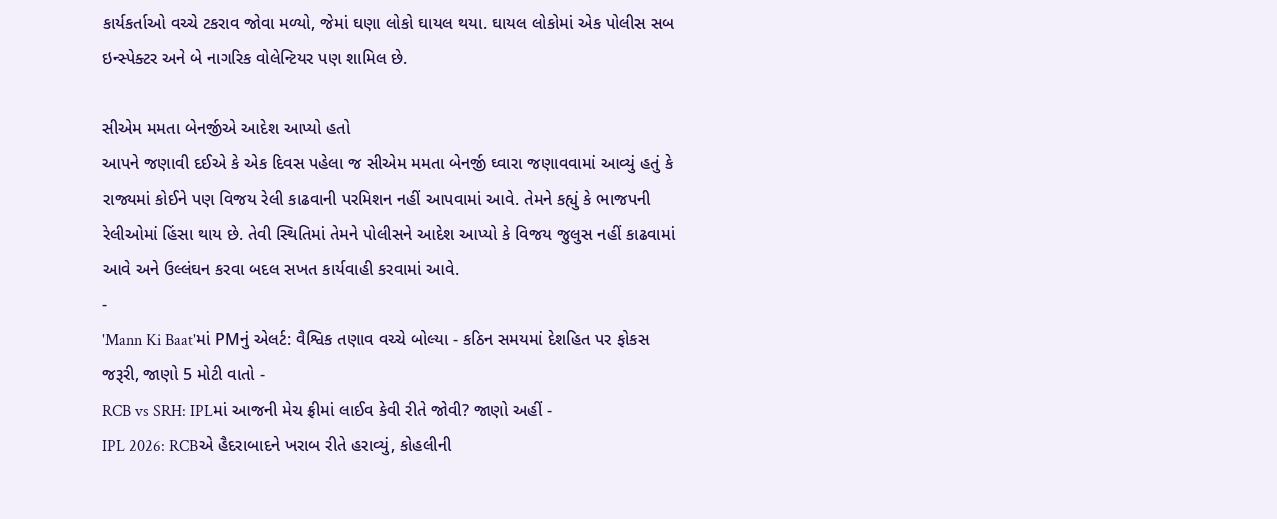કાર્યકર્તાઓ વચ્ચે ટકરાવ જોવા મળ્યો, જેમાં ઘણા લોકો ઘાયલ થયા. ઘાયલ લોકોમાં એક પોલીસ સબ ઇન્સ્પેક્ટર અને બે નાગરિક વોલેન્ટિયર પણ શામિલ છે.

સીએમ મમતા બેનર્જીએ આદેશ આપ્યો હતો
આપને જણાવી દઈએ કે એક દિવસ પહેલા જ સીએમ મમતા બેનર્જી ઘ્વારા જણાવવામાં આવ્યું હતું કે રાજ્યમાં કોઈને પણ વિજય રેલી કાઢવાની પરમિશન નહીં આપવામાં આવે. તેમને કહ્યું કે ભાજપની રેલીઓમાં હિંસા થાય છે. તેવી સ્થિતિમાં તેમને પોલીસને આદેશ આપ્યો કે વિજય જુલુસ નહીં કાઢવામાં આવે અને ઉલ્લંઘન કરવા બદલ સખત કાર્યવાહી કરવામાં આવે.
-
'Mann Ki Baat'માં PMનું એલર્ટ: વૈશ્વિક તણાવ વચ્ચે બોલ્યા - કઠિન સમયમાં દેશહિત પર ફોકસ જરૂરી, જાણો 5 મોટી વાતો -
RCB vs SRH: IPLમાં આજની મેચ ફ્રીમાં લાઈવ કેવી રીતે જોવી? જાણો અહીં -
IPL 2026: RCBએ હૈદરાબાદને ખરાબ રીતે હરાવ્યું, કોહલીની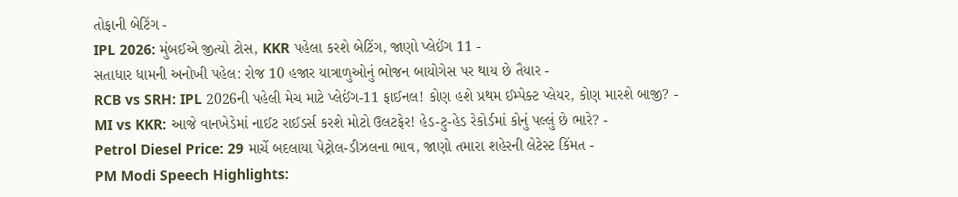તોફાની બેટિંગ -
IPL 2026: મુંબઈએ જીત્યો ટોસ, KKR પહેલા કરશે બેટિંગ, જાણો પ્લેઈંગ 11 -
સતાધાર ધામની અનોખી પહેલ: રોજ 10 હજાર યાત્રાળુઓનું ભોજન બાયોગેસ પર થાય છે તૈયાર -
RCB vs SRH: IPL 2026ની પહેલી મેચ માટે પ્લેઈંગ-11 ફાઈનલ! કોણ હશે પ્રથમ ઈમ્પેક્ટ પ્લેયર, કોણ મારશે બાજી? -
MI vs KKR: આજે વાનખેડેમાં નાઈટ રાઈડર્સ કરશે મોટો ઉલટફેર! હેડ-ટુ-હેડ રેકોર્ડમાં કોનું પલ્લું છે ભારે? -
Petrol Diesel Price: 29 માર્ચે બદલાયા પેટ્રોલ-ડીઝલના ભાવ, જાણો તમારા શહેરની લેટેસ્ટ કિંમત -
PM Modi Speech Highlights: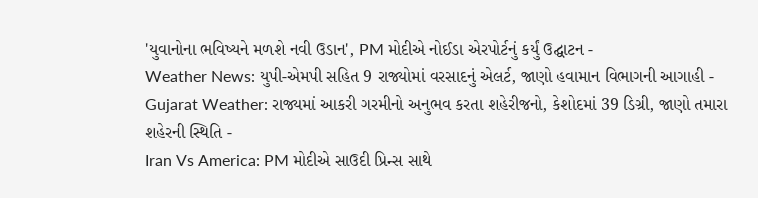'યુવાનોના ભવિષ્યને મળશે નવી ઉડાન', PM મોદીએ નોઈડા એરપોર્ટનું કર્યું ઉદ્ઘાટન -
Weather News: યુપી-એમપી સહિત 9 રાજ્યોમાં વરસાદનું એલર્ટ, જાણો હવામાન વિભાગની આગાહી -
Gujarat Weather: રાજ્યમાં આકરી ગરમીનો અનુભવ કરતા શહેરીજનો, કેશોદમાં 39 ડિગ્રી, જાણો તમારા શહેરની સ્થિતિ -
Iran Vs America: PM મોદીએ સાઉદી પ્રિન્સ સાથે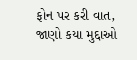ફોન પર કરી વાત, જાણો કયા મુદ્દાઓ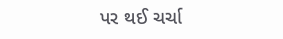પર થઈ ચર્ચા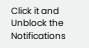Click it and Unblock the Notifications